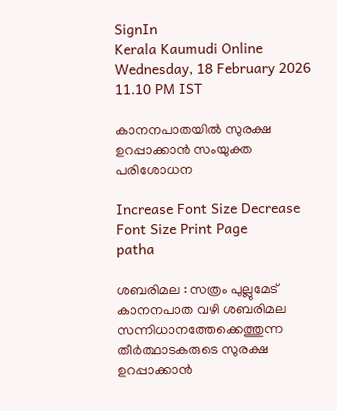SignIn
Kerala Kaumudi Online
Wednesday, 18 February 2026 11.10 PM IST

കാനനപാതയിൽ സുരക്ഷ ഉറപ്പാക്കാൻ സംയുക്ത പരിശോധന

Increase Font Size Decrease Font Size Print Page
patha

ശബരിമല : സത്രം പുല്ലുമേട് കാനനപാത വഴി ശബരിമല സന്നിധാനത്തേക്കെത്തുന്ന തീർത്ഥാടകരുടെ സുരക്ഷ ഉറപ്പാക്കാൻ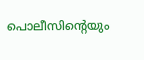പൊലീസിന്റെയും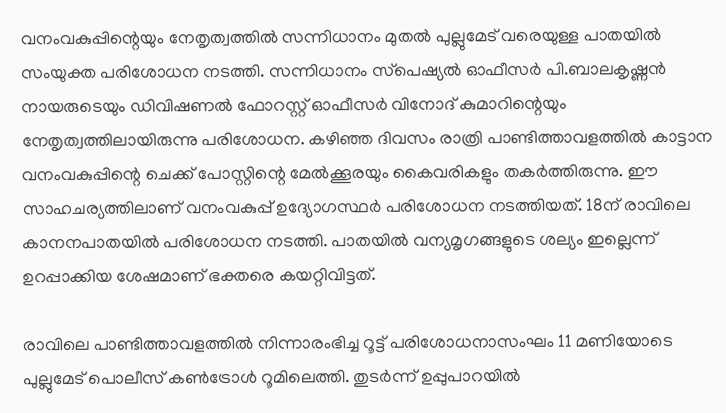വനംവകുപ്പിന്റെയും നേതൃത്വത്തിൽ സന്നിധാനം മുതൽ പുല്ലുമേട് വരെയുള്ള പാതയിൽ സംയുക്ത പരിശോധന നടത്തി. സന്നിധാനം സ്‌പെഷ്യൽ ഓഫീസർ പി.ബാലകൃഷ്ണൻ നായരുടെയും ഡിവിഷണൽ ഫോറസ്റ്റ് ഓഫീസർ വിനോദ് കുമാറിന്റെയും നേതൃത്വത്തിലായിരുന്നു പരിശോധന. കഴിഞ്ഞ ദിവസം രാത്രി പാണ്ടിത്താവളത്തിൽ കാട്ടാന വനംവകുപ്പിന്റെ ചെക്ക് പോസ്റ്റിന്റെ മേൽക്കൂരയും കൈവരികളും തകർത്തിരുന്നു. ഈ സാഹചര്യത്തിലാണ് വനംവകുപ്പ് ഉദ്യോഗസ്ഥർ പരിശോധന നടത്തിയത്. 18ന് രാവിലെ കാനനപാതയിൽ പരിശോധന നടത്തി. പാതയിൽ വന്യമൃഗങ്ങളുടെ ശല്യം ഇല്ലെന്ന് ഉറപ്പാക്കിയ ശേഷമാണ് ഭക്തരെ കയറ്റിവിട്ടത്.

രാവിലെ പാണ്ടിത്താവളത്തിൽ നിന്നാരംഭിച്ച റൂട്ട് പരിശോധനാസംഘം 11 മണിയോടെ പുല്ലുമേട് പൊലീസ് കൺട്രോൾ റൂമിലെത്തി. തുടർന്ന് ഉപ്പുപാറയിൽ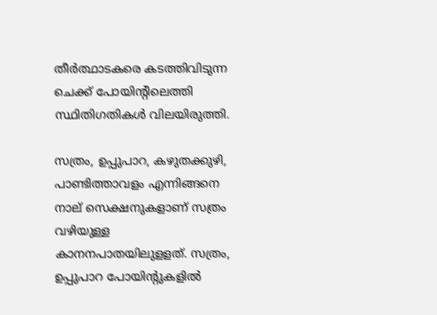തീർത്ഥാടകരെ കടത്തിവിടുന്ന ചെക്ക് പോയിന്റിലെത്തി സ്ഥിതിഗതികൾ വിലയിരുത്തി.

സത്രം, ഉപ്പുപാറ, കഴുതക്കുഴി, പാണ്ടിത്താവളം എന്നിങ്ങനെ നാല് സെക്ഷനുകളാണ് സത്രം വഴിയുള്ള കാനനപാതയിലുളളത്. സത്രം, ഉപ്പുപാറ പോയിന്റുകളിൽ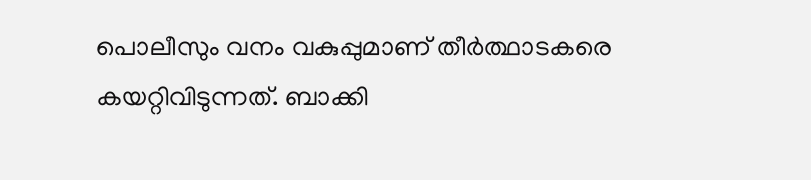പൊലീസും വനം വകുപ്പുമാണ് തീർത്ഥാടകരെ കയറ്റിവിടുന്നത്. ബാക്കി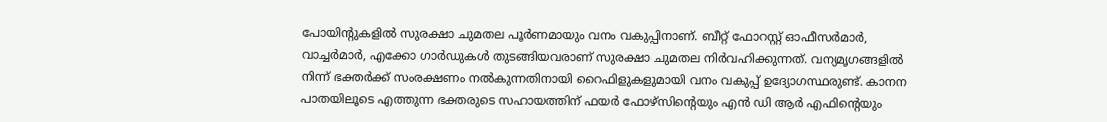പോയിന്റുകളിൽ സുരക്ഷാ ചുമതല പൂർണമായും വനം വകുപ്പിനാണ്. ബീറ്റ് ഫോറസ്റ്റ് ഓഫീസർമാർ, വാച്ചർമാർ, എക്കോ ഗാർഡുകൾ തുടങ്ങിയവരാണ് സുരക്ഷാ ചുമതല നിർവഹിക്കുന്നത്. വന്യമൃഗങ്ങളിൽ നിന്ന് ഭക്തർക്ക് സംരക്ഷണം നൽകുന്നതിനായി റൈഫിളുകളുമായി വനം വകുപ്പ് ഉദ്യോഗസ്ഥരുണ്ട്. കാനന പാതയിലൂടെ എത്തുന്ന ഭക്തരുടെ സഹായത്തിന് ഫയർ ഫോഴ്സിന്റെയും എൻ ഡി ആർ എഫിന്റെയും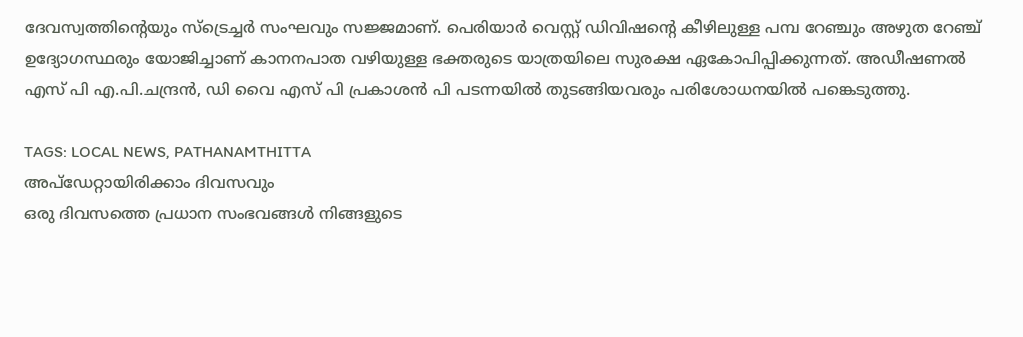ദേവസ്വത്തിന്റെയും സ്‌ട്രെച്ചർ സംഘവും സജ്ജമാണ്. പെരിയാർ വെസ്റ്റ് ഡിവിഷന്റെ കീഴിലുള്ള പമ്പ റേഞ്ചും അഴുത റേഞ്ച് ഉദ്യോഗസ്ഥരും യോജിച്ചാണ് കാനനപാത വഴിയുള്ള ഭക്തരുടെ യാത്രയിലെ സുരക്ഷ ഏകോപിപ്പിക്കുന്നത്. അഡീഷണൽ എസ് പി എ.പി.ചന്ദ്രൻ, ഡി വൈ എസ് പി പ്രകാശൻ പി പടന്നയിൽ തുടങ്ങിയവരും പരിശോധനയിൽ പങ്കെടുത്തു.

TAGS: LOCAL NEWS, PATHANAMTHITTA
അപ്ഡേറ്റായിരിക്കാം ദിവസവും
ഒരു ദിവസത്തെ പ്രധാന സംഭവങ്ങൾ നിങ്ങളുടെ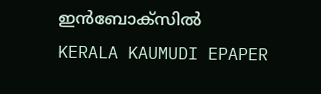ഇൻബോക്സിൽ
KERALA KAUMUDI EPAPER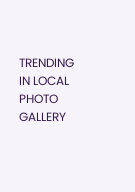TRENDING IN LOCAL
PHOTO GALLERY